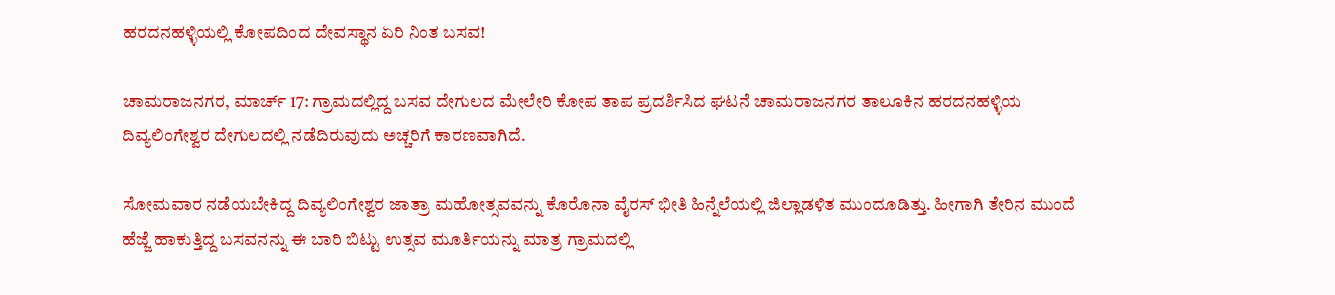ಹರದನಹಳ್ಳಿಯಲ್ಲಿ ಕೋಪದಿಂದ ದೇವಸ್ಥಾನ ಏರಿ ನಿಂತ ಬಸವ!

ಚಾಮರಾಜನಗರ, ಮಾರ್ಚ್ 17: ಗ್ರಾಮದಲ್ಲಿದ್ದ ಬಸವ ದೇಗುಲದ ಮೇಲೇರಿ ಕೋಪ ತಾಪ ಪ್ರದರ್ಶಿಸಿದ ಘಟನೆ ಚಾಮರಾಜನಗರ ತಾಲೂಕಿನ ಹರದನಹಳ್ಳಿಯ ದಿವ್ಯಲಿಂಗೇಶ್ವರ ದೇಗುಲದಲ್ಲಿ ನಡೆದಿರುವುದು ಅಚ್ಚರಿಗೆ ಕಾರಣವಾಗಿದೆ.

ಸೋಮವಾರ ನಡೆಯಬೇಕಿದ್ದ ದಿವ್ಯಲಿಂಗೇಶ್ವರ ಜಾತ್ರಾ ಮಹೋತ್ಸವವನ್ನು ಕೊರೊನಾ ವೈರಸ್ ಭೀತಿ ಹಿನ್ನೆಲೆಯಲ್ಲಿ ಜಿಲ್ಲಾಡಳಿತ ಮುಂದೂಡಿತ್ತು. ಹೀಗಾಗಿ ತೇರಿನ ಮುಂದೆ ಹೆಜ್ಜೆ ಹಾಕುತ್ತಿದ್ದ ಬಸವನನ್ನು ಈ ಬಾರಿ ಬಿಟ್ಟು ಉತ್ಸವ ಮೂರ್ತಿಯನ್ನು ಮಾತ್ರ ಗ್ರಾಮದಲ್ಲಿ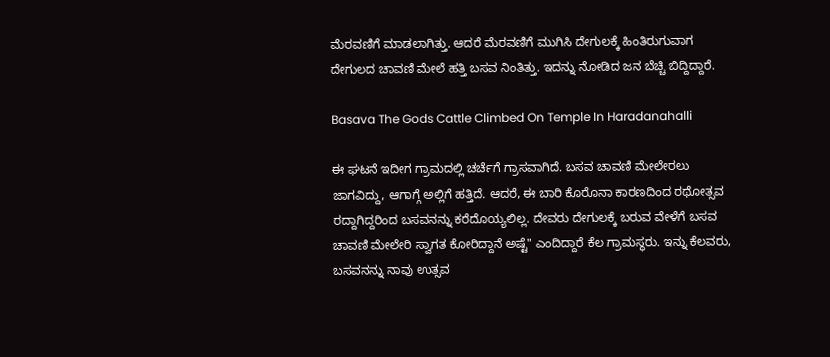ಮೆರವಣಿಗೆ ಮಾಡಲಾಗಿತ್ತು. ಆದರೆ ಮೆರವಣಿಗೆ ಮುಗಿಸಿ ದೇಗುಲಕ್ಕೆ ಹಿಂತಿರುಗುವಾಗ ದೇಗುಲದ ಚಾವಣಿ ಮೇಲೆ ಹತ್ತಿ ಬಸವ ನಿಂತಿತ್ತು. ಇದನ್ನು ನೋಡಿದ ಜನ ಬೆಚ್ಚಿ ಬಿದ್ದಿದ್ದಾರೆ.

Basava The Gods Cattle Climbed On Temple In Haradanahalli

ಈ ಘಟನೆ ಇದೀಗ ಗ್ರಾಮದಲ್ಲಿ ಚರ್ಚೆಗೆ ಗ್ರಾಸವಾಗಿದೆ. ಬಸವ ಚಾವಣಿ ಮೇಲೇರಲು ಜಾಗವಿದ್ದು, ಆಗಾಗ್ಗೆ ಅಲ್ಲಿಗೆ ಹತ್ತಿದೆ. ಆದರೆ, ಈ ಬಾರಿ ಕೊರೊನಾ ಕಾರಣದಿಂದ ರಥೋತ್ಸವ ರದ್ದಾಗಿದ್ದರಿಂದ ಬಸವನನ್ನು ಕರೆದೊಯ್ಯಲಿಲ್ಲ. ದೇವರು ದೇಗುಲಕ್ಕೆ ಬರುವ ವೇಳೆಗೆ ಬಸವ ಚಾವಣಿ ಮೇಲೇರಿ ಸ್ವಾಗತ ಕೋರಿದ್ದಾನೆ ಅಷ್ಟೆ" ಎಂದಿದ್ದಾರೆ ಕೆಲ ಗ್ರಾಮಸ್ಥರು. ಇನ್ನು ಕೆಲವರು, ಬಸವನನ್ನು ನಾವು ಉತ್ಸವ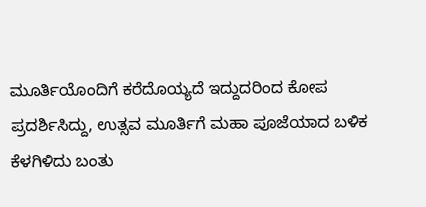ಮೂರ್ತಿಯೊಂದಿಗೆ ಕರೆದೊಯ್ಯದೆ ಇದ್ದುದರಿಂದ ಕೋಪ ಪ್ರದರ್ಶಿಸಿದ್ದು, ಉತ್ಸವ ಮೂರ್ತಿಗೆ ಮಹಾ ಪೂಜೆಯಾದ ಬಳಿಕ ಕೆಳಗಿಳಿದು ಬಂತು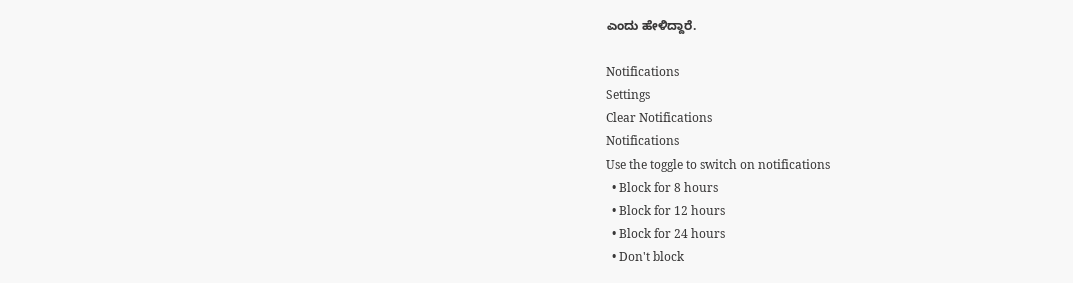ಎಂದು ಹೇಳಿದ್ದಾರೆ.

Notifications
Settings
Clear Notifications
Notifications
Use the toggle to switch on notifications
  • Block for 8 hours
  • Block for 12 hours
  • Block for 24 hours
  • Don't block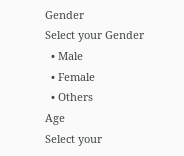Gender
Select your Gender
  • Male
  • Female
  • Others
Age
Select your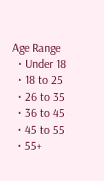Age Range
  • Under 18
  • 18 to 25
  • 26 to 35
  • 36 to 45
  • 45 to 55
  • 55+